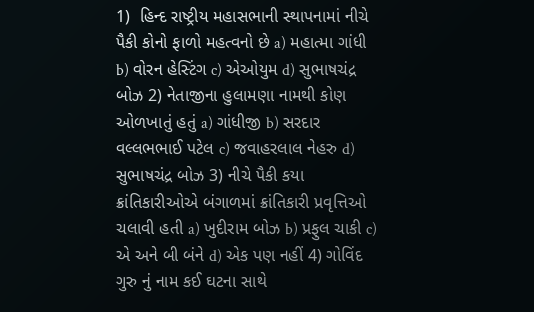1)  હિન્દ રાષ્ટ્રીય મહાસભાની સ્થાપનામાં નીચે પૈકી કોનો ફાળો મહત્વનો છે a) મહાત્મા ગાંધી b) વોરન હેસ્ટિંગ c) એઓયુમ d) સુભાષચંદ્ર બોઝ 2) નેતાજીના હુલામણા નામથી કોણ ઓળખાતું હતું a) ગાંધીજી b) સરદાર વલ્લભભાઈ પટેલ c) જવાહરલાલ નેહરુ d) સુભાષચંદ્ર બોઝ 3) નીચે પૈકી કયા ક્રાંતિકારીઓએ બંગાળમાં ક્રાંતિકારી પ્રવૃત્તિઓ ચલાવી હતી a) ખુદીરામ બોઝ b) પ્રફુલ ચાકી c) એ અને બી બંને d) એક પણ નહીં 4) ગોવિંદ ગુરુ નું નામ કઈ ઘટના સાથે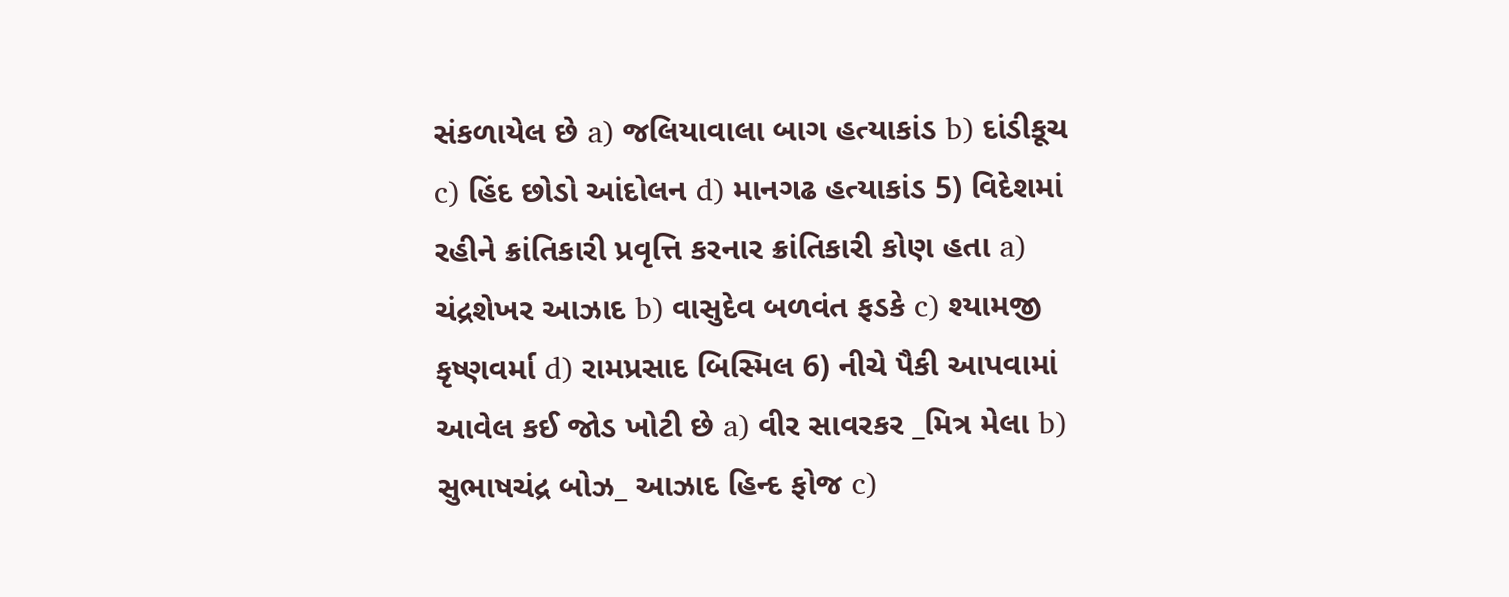સંકળાયેલ છે a) જલિયાવાલા બાગ હત્યાકાંડ b) દાંડીકૂચ c) હિંદ છોડો આંદોલન d) માનગઢ હત્યાકાંડ 5) વિદેશમાં રહીને ક્રાંતિકારી પ્રવૃત્તિ કરનાર ક્રાંતિકારી કોણ હતા a) ચંદ્રશેખર આઝાદ b) વાસુદેવ બળવંત ફડકે c) શ્યામજી કૃષ્ણવર્મા d) રામપ્રસાદ બિસ્મિલ 6) નીચે પૈકી આપવામાં આવેલ કઈ જોડ ખોટી છે a) વીર સાવરકર _મિત્ર મેલા b) સુભાષચંદ્ર બોઝ_ આઝાદ હિન્દ ફોજ c)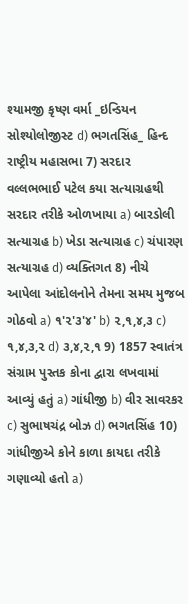શ્યામજી કૃષ્ણ વર્મા _ઇન્ડિયન સોશ્યોલોજીસ્ટ d) ભગતસિંહ_ હિન્દ રાષ્ટ્રીય મહાસભા 7) સરદાર વલ્લભભાઈ પટેલ કયા સત્યાગ્રહથી સરદાર તરીકે ઓળખાયા a) બારડોલી સત્યાગ્રહ b) ખેડા સત્યાગ્રહ c) ચંપારણ સત્યાગ્રહ d) વ્યક્તિગત 8) નીચે આપેલા આંદોલનોને તેમના સમય મુજબ ગોઠવો a) ૧'૨'૩'૪' b) ૨,૧,૪,૩ c) ૧,૪,૩,૨ d) ૩,૪,૨,૧ 9) 1857 સ્વાતંત્ર સંગ્રામ પુસ્તક કોના દ્વારા લખવામાં આવ્યું હતું a) ગાંધીજી b) વીર સાવરકર c) સુભાષચંદ્ર બોઝ d) ભગતસિંહ 10) ગાંધીજીએ કોને કાળા કાયદા તરીકે ગણાવ્યો હતો a)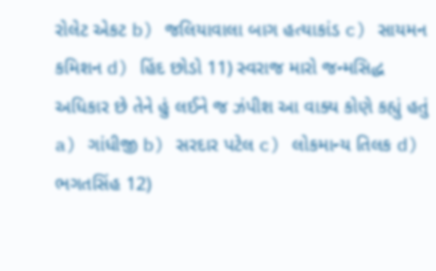રોલેટ એકટ b) જલિયાવાલા બાગ હત્યાકાંડ c) સાયમન કમિશન d) હિંદ છોડો 11) સ્વરાજ મારો જન્મસિદ્ધ અધિકાર છે તેને હું લઈને જ ઝંપીશ આ વાક્ય કોણે કહ્યું હતું a) ગાંધીજી b) સરદાર પટેલ c) લોકમાન્ય તિલક d) ભગતસિંહ 12)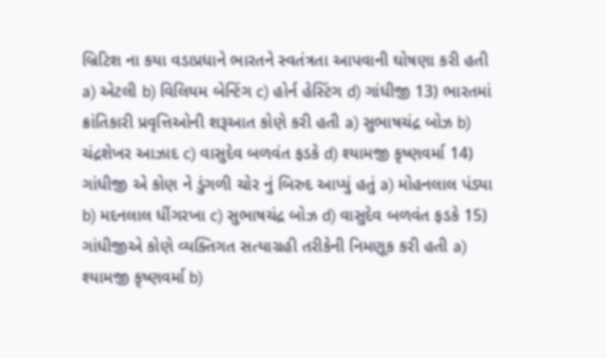બ્રિટિશ ના કયા વડાપ્રધાને ભારતને સ્વતંત્રતા આપવાની ઘોષણા કરી હતી a) એટલી b) વિલિયમ બેન્ટિંગ c) હોર્ન હેસ્ટિંગ d) ગાંધીજી 13) ભારતમાં ક્રાંતિકારી પ્રવૃત્તિઓની શરૂઆત કોણે કરી હતી a) સુભાષચંદ્ર બોઝ b) ચંદ્રશેખર આઝાદ c) વાસુદેવ બળવંત ફડકે d) શ્યામજી કૃષ્ણવર્મા 14) ગાંધીજી એ કોણ ને ડુંગળી ચોર નું બિરુદ આપ્યું હતું a) મોહનલાલ પંડ્યા b) મદનલાલ ધીંગરખા c) સુભાષચંદ્ર બોઝ d) વાસુદેવ બળવંત ફડકે 15) ગાંધીજીએ કોણે વ્યક્તિગત સત્યાગ્રહી તરીકેની નિમણૂક કરી હતી a) શ્યામજી કૃષ્ણવર્મા b)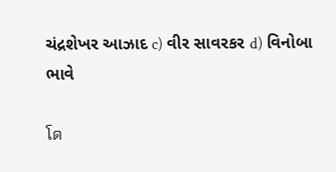ચંદ્રશેખર આઝાદ c) વીર સાવરકર d) વિનોબા ભાવે

โด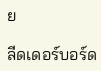ย

ลีดเดอร์บอร์ด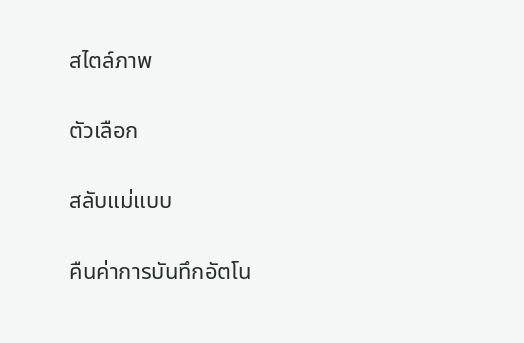สไตล์ภาพ

ตัวเลือก

สลับแม่แบบ

คืนค่าการบันทึกอัตโน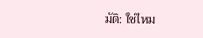มัติ: ใช่ไหม